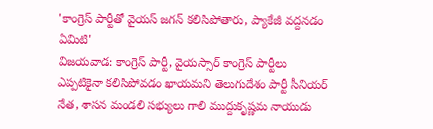'కాంగ్రెస్ పార్టీతో వైయస్ జగన్ కలిసిపోతారు, ప్యాకేజీ వద్దనడం ఏమిటి'
విజయవాడ: కాంగ్రెస్ పార్టీ, వైయస్సార్ కాంగ్రెస్ పార్టీలు ఎప్పటికైనా కలిసిపోవడం ఖాయమని తెలుగుదేశం పార్టీ సీనియర్ నేత, శాసన మండలి సభ్యులు గాలి ముద్దుకృష్ణమ నాయుడు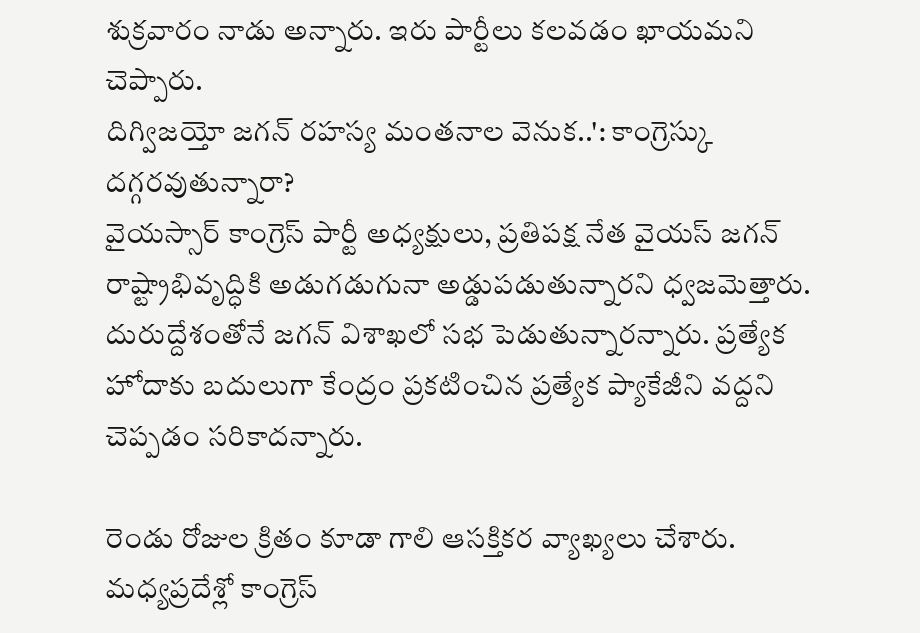శుక్రవారం నాడు అన్నారు. ఇరు పార్టీలు కలవడం ఖాయమని చెప్పారు.
దిగ్విజయ్తో జగన్ రహస్య మంతనాల వెనుక..': కాంగ్రెస్కు దగ్గరవుతున్నారా?
వైయస్సార్ కాంగ్రెస్ పార్టీ అధ్యక్షులు, ప్రతిపక్ష నేత వైయస్ జగన్ రాష్ట్రాభివృద్ధికి అడుగడుగునా అడ్డుపడుతున్నారని ధ్వజమెత్తారు. దురుద్దేశంతోనే జగన్ విశాఖలో సభ పెడుతున్నారన్నారు. ప్రత్యేక హోదాకు బదులుగా కేంద్రం ప్రకటించిన ప్రత్యేక ప్యాకేజీని వద్దని చెప్పడం సరికాదన్నారు.

రెండు రోజుల క్రితం కూడా గాలి ఆసక్తికర వ్యాఖ్యలు చేశారు. మధ్యప్రదేశ్లో కాంగ్రెస్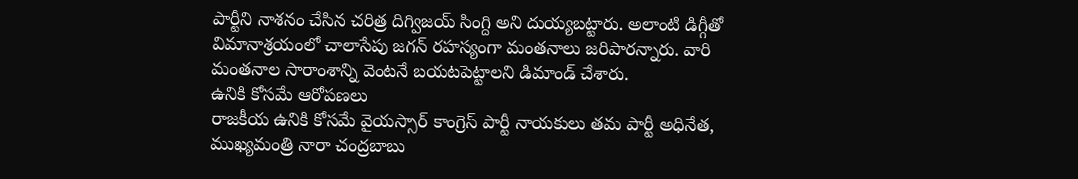పార్టీని నాశనం చేసిన చరిత్ర దిగ్విజయ్ సింగ్ది అని దుయ్యబట్టారు. అలాంటి డిగ్గీతో విమానాశ్రయంలో చాలాసేపు జగన్ రహస్యంగా మంతనాలు జరిపారన్నారు. వారి మంతనాల సారాంశాన్ని వెంటనే బయటపెట్టాలని డిమాండ్ చేశారు.
ఉనికి కోసమే ఆరోపణలు
రాజకీయ ఉనికి కోసమే వైయస్సార్ కాంగ్రెస్ పార్టీ నాయకులు తమ పార్టీ అధినేత, ముఖ్యమంత్రి నారా చంద్రబాబు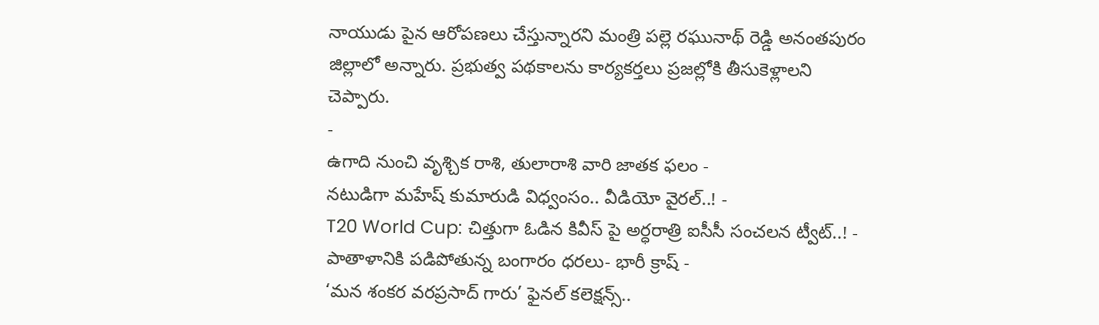నాయుడు పైన ఆరోపణలు చేస్తున్నారని మంత్రి పల్లె రఘునాథ్ రెడ్డి అనంతపురం జిల్లాలో అన్నారు. ప్రభుత్వ పథకాలను కార్యకర్తలు ప్రజల్లోకి తీసుకెళ్లాలని చెప్పారు.
-
ఉగాది నుంచి వృశ్చిక రాశి, తులారాశి వారి జాతక ఫలం -
నటుడిగా మహేష్ కుమారుడి విధ్వంసం.. వీడియో వైరల్..! -
T20 World Cup: చిత్తుగా ఓడిన కివీస్ పై అర్ధరాత్రి ఐసీసీ సంచలన ట్వీట్..! -
పాతాళానికి పడిపోతున్న బంగారం ధరలు- భారీ క్రాష్ -
‘మన శంకర వరప్రసాద్ గారు’ ఫైనల్ కలెక్షన్స్..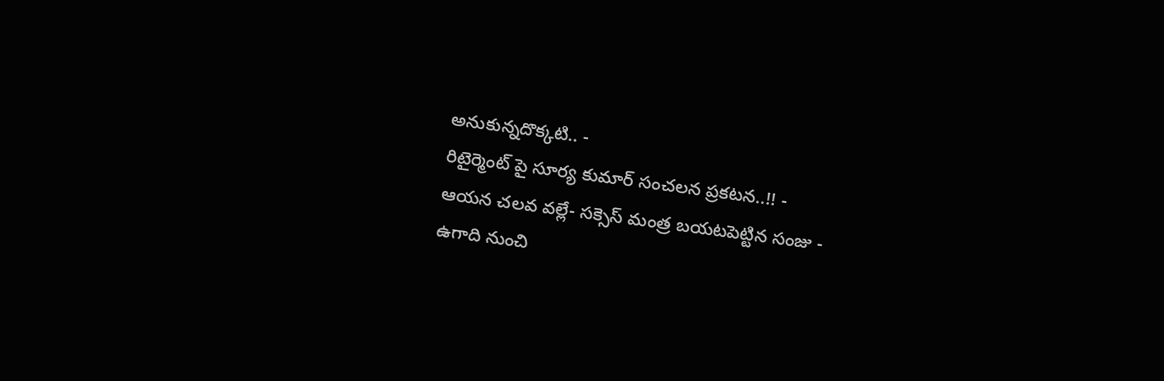అనుకున్నదొక్కటి.. -
రిటైర్మెంట్ పై సూర్య కుమార్ సంచలన ప్రకటన..!! -
ఆయన చలవ వల్లే- సక్సెస్ మంత్ర బయటపెట్టిన సంజు -
ఉగాది నుంచి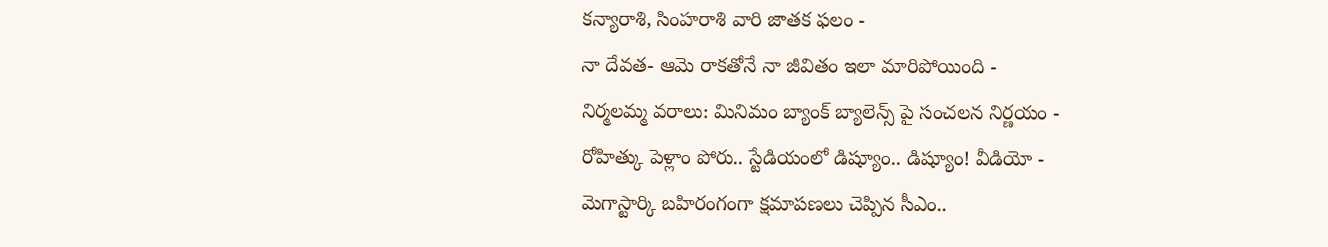కన్యారాశి, సింహరాశి వారి జాతక ఫలం -
నా దేవత- ఆమె రాకతోనే నా జీవితం ఇలా మారిపోయింది -
నిర్మలమ్మ వరాలు: మినిమం బ్యాంక్ బ్యాలెన్స్ పై సంచలన నిర్ణయం -
రోహిత్కు పెళ్లాం పోరు.. స్టేడియంలో డిష్యూం.. డిష్యూం! వీడియో -
మెగాస్టార్కి బహిరంగంగా క్షమాపణలు చెప్పిన సీఎం..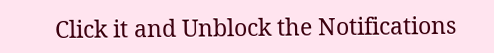Click it and Unblock the Notifications